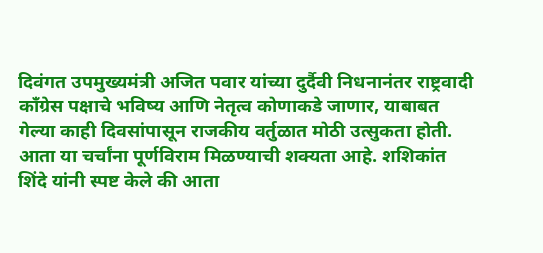दिवंगत उपमुख्यमंत्री अजित पवार यांच्या दुर्दैवी निधनानंतर राष्ट्रवादी काँग्रेस पक्षाचे भविष्य आणि नेतृत्व कोणाकडे जाणार, याबाबत गेल्या काही दिवसांपासून राजकीय वर्तुळात मोठी उत्सुकता होती. आता या चर्चांना पूर्णविराम मिळण्याची शक्यता आहे. शशिकांत शिंदे यांनी स्पष्ट केले की आता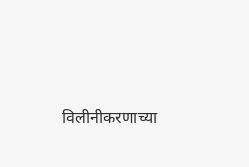विलीनीकरणाच्या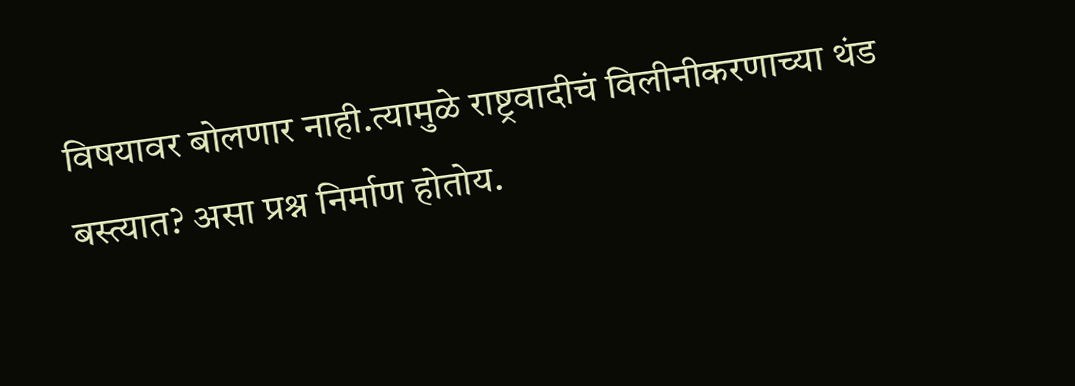विषयावर बोलणार नाही.त्यामुळे राष्ट्रवादीचं विलीनीकरणाच्या थंड बस्त्यात? असा प्रश्न निर्माण होतोय.